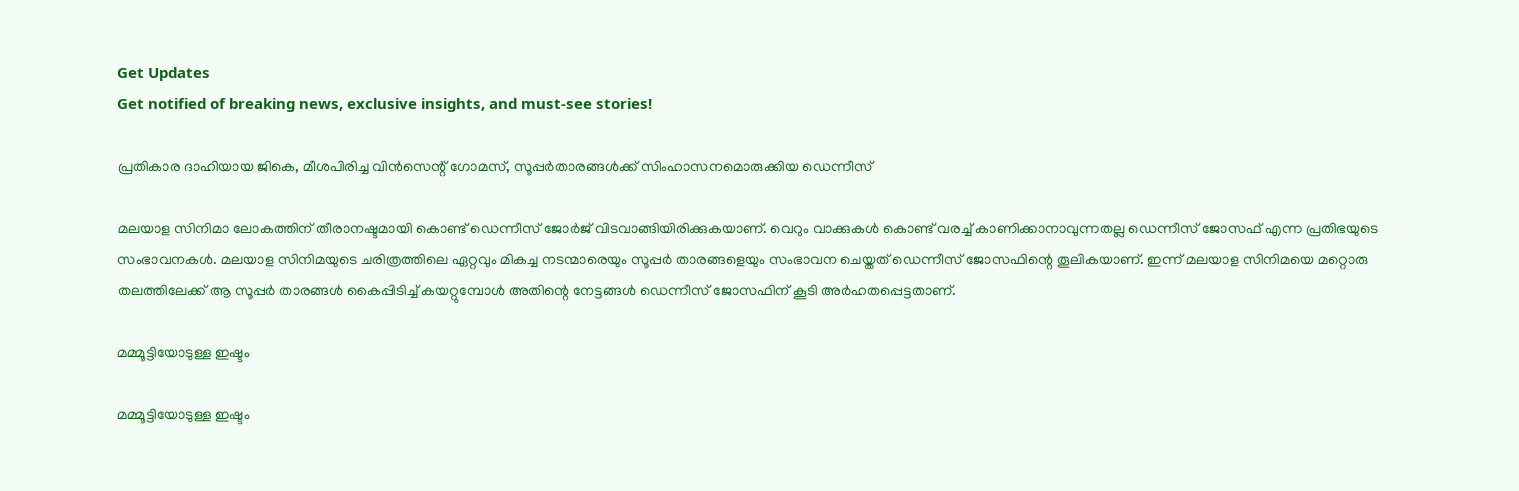Get Updates
Get notified of breaking news, exclusive insights, and must-see stories!

പ്രതികാര ദാഹിയായ ജികെ, മീശപിരിച്ച വിന്‍സെന്റ് ഗോമസ്, സൂപ്പര്‍താരങ്ങള്‍ക്ക് സിംഹാസനമൊരുക്കിയ ഡെന്നീസ്

മലയാള സിനിമാ ലോകത്തിന് തീരാനഷ്ടമായി കൊണ്ട് ഡെന്നീസ് ജോര്‍ജ് വിടവാങ്ങിയിരിക്കുകയാണ്. വെറും വാക്കുകള്‍ കൊണ്ട് വരച്ച് കാണിക്കാനാവുന്നതല്ല ഡെന്നീസ് ജോസഫ് എന്ന പ്രതിഭയുടെ സംഭാവനകള്‍. മലയാള സിനിമയുടെ ചരിത്രത്തിലെ ഏറ്റവും മികച്ച നടന്മാരെയും സൂപ്പര്‍ താരങ്ങളെയും സംഭാവന ചെയ്തത് ഡെന്നീസ് ജോസഫിന്റെ തൂലികയാണ്. ഇന്ന് മലയാള സിനിമയെ മറ്റൊരു തലത്തിലേക്ക് ആ സൂപ്പര്‍ താരങ്ങള്‍ കൈപ്പിടിച്ച് കയറ്റുമ്പോള്‍ അതിന്റെ നേട്ടങ്ങള്‍ ഡെന്നീസ് ജോസഫിന് കൂടി അര്‍ഹതപ്പെട്ടതാണ്.

മമ്മൂട്ടിയോടുള്ള ഇഷ്ടം

മമ്മൂട്ടിയോടുള്ള ഇഷ്ടം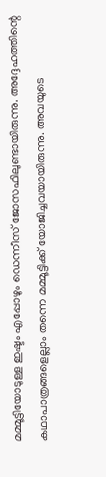മമ്മൂട്ടിയോടുള്ള ഇഷ്ടം എപ്പോഴും ഡെന്നീസ് ജോസഫിലുണ്ടായിരുന്നു. അദ്ദേഹത്തിന്റെ കഥാപാത്രങ്ങളെല്ലാം തന്നെ മമ്മൂട്ടിക്ക് യോജിച്ചവയായിരുന്നു. അവയുടെ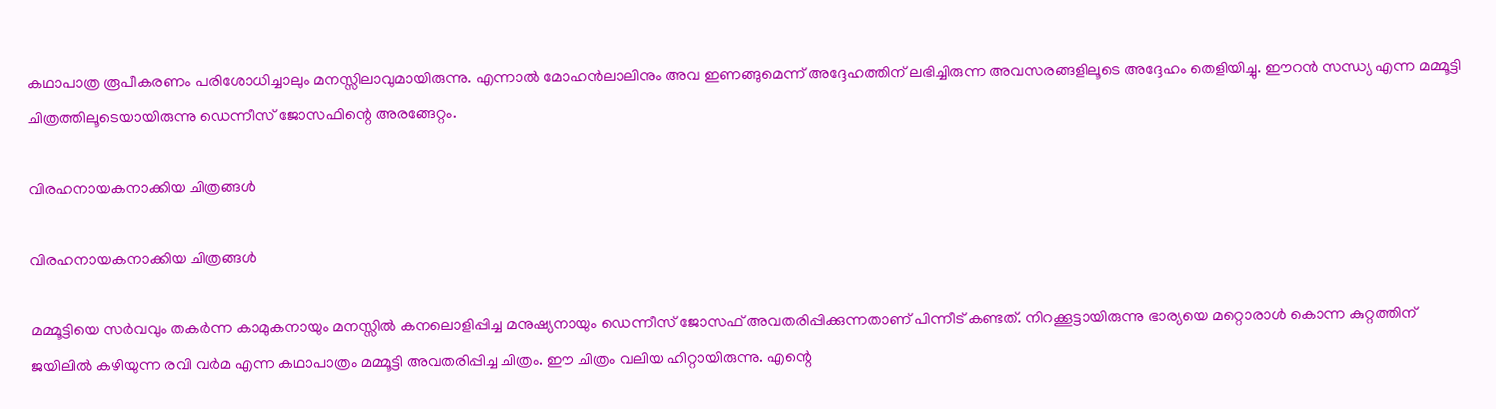കഥാപാത്ര രൂപീകരണം പരിശോധിച്ചാലും മനസ്സിലാവുമായിരുന്നു. എന്നാല്‍ മോഹന്‍ലാലിനും അവ ഇണങ്ങുമെന്ന് അദ്ദേഹത്തിന് ലഭിച്ചിരുന്ന അവസരങ്ങളിലൂടെ അദ്ദേഹം തെളിയിച്ചു. ഈറന്‍ സന്ധ്യ എന്ന മമ്മൂട്ടി ചിത്രത്തിലൂടെയായിരുന്നു ഡെന്നീസ് ജോസഫിന്റെ അരങ്ങേറ്റം.

വിരഹനായകനാക്കിയ ചിത്രങ്ങള്‍

വിരഹനായകനാക്കിയ ചിത്രങ്ങള്‍

മമ്മൂട്ടിയെ സര്‍വവും തകര്‍ന്ന കാമുകനായും മനസ്സില്‍ കനലൊളിപ്പിച്ച മനുഷ്യനായും ഡെന്നീസ് ജോസഫ് അവതരിപ്പിക്കുന്നതാണ് പിന്നീട് കണ്ടത്. നിറക്കൂട്ടായിരുന്നു ഭാര്യയെ മറ്റൊരാള്‍ കൊന്ന കുറ്റത്തിന് ജയിലില്‍ കഴിയുന്ന രവി വര്‍മ എന്ന കഥാപാത്രം മമ്മൂട്ടി അവതരിപ്പിച്ച ചിത്രം. ഈ ചിത്രം വലിയ ഹിറ്റായിരുന്നു. എന്റെ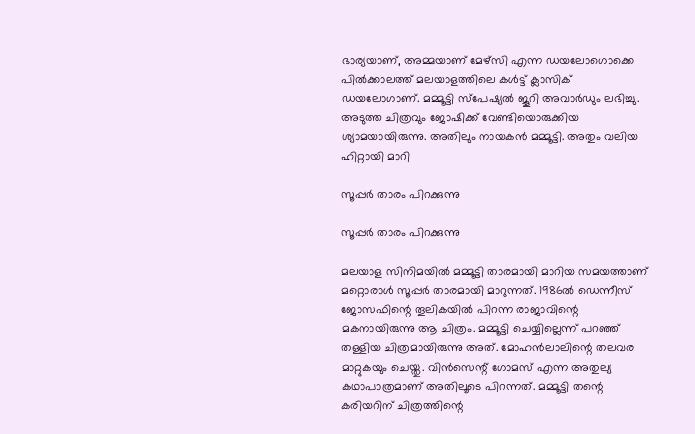ഭാര്യയാണ്, അമ്മയാണ് മേഴ്‌സി എന്ന ഡയലോഗൊക്കെ പില്‍ക്കാലത്ത് മലയാളത്തിലെ കള്‍ട്ട് ക്ലാസിക് ഡയലോഗാണ്. മമ്മൂട്ടി സ്‌പേഷ്യല്‍ ജൂറി അവാര്‍ഡും ലഭിച്ചു. അടുത്ത ചിത്രവും ജോഷിക്ക് വേണ്ടിയൊരുക്കിയ ശ്യാമയായിരുന്നു. അതിലും നായകന്‍ മമ്മൂട്ടി. അതും വലിയ ഹിറ്റായി മാറി

സൂപ്പര്‍ താരം പിറക്കുന്നു

സൂപ്പര്‍ താരം പിറക്കുന്നു

മലയാള സിനിമയില്‍ മമ്മൂട്ടി താരമായി മാറിയ സമയത്താണ് മറ്റൊരാള്‍ സൂപ്പര്‍ താരമായി മാറുന്നത്. 1986ല്‍ ഡെന്നീസ് ജോസഫിന്റെ തൂലികയില്‍ പിറന്ന രാജാവിന്റെ മകനായിരുന്നു ആ ചിത്രം. മമ്മൂട്ടി ചെയ്യില്ലെന്ന് പറഞ്ഞ് തള്ളിയ ചിത്രമായിരുന്നു അത്. മോഹന്‍ലാലിന്റെ തലവര മാറ്റുകയും ചെയ്തു. വിന്‍സെന്റ് ഗോമസ് എന്ന അതുല്യ കഥാപാത്രമാണ് അതിലൂടെ പിറന്നത്. മമ്മൂട്ടി തന്റെ കരിയറിന് ചിത്രത്തിന്റെ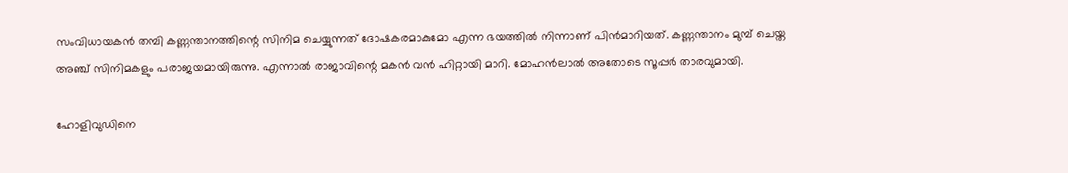സംവിധായകന്‍ തമ്പി കണ്ണന്താനത്തിന്റെ സിനിമ ചെയ്യുന്നത് ദോഷകരമാകുമോ എന്ന ഭയത്തില്‍ നിന്നാണ് പിന്‍മാറിയത്. കണ്ണന്താനം മുമ്പ് ചെയ്ത അഞ്ച് സിനിമകളും പരാജയമായിരുന്നു. എന്നാല്‍ രാജാവിന്റെ മകന്‍ വന്‍ ഹിറ്റായി മാറി. മോഹന്‍ലാല്‍ അതോടെ സൂപ്പര്‍ താരവുമായി.

ഹോളിവുഡിനെ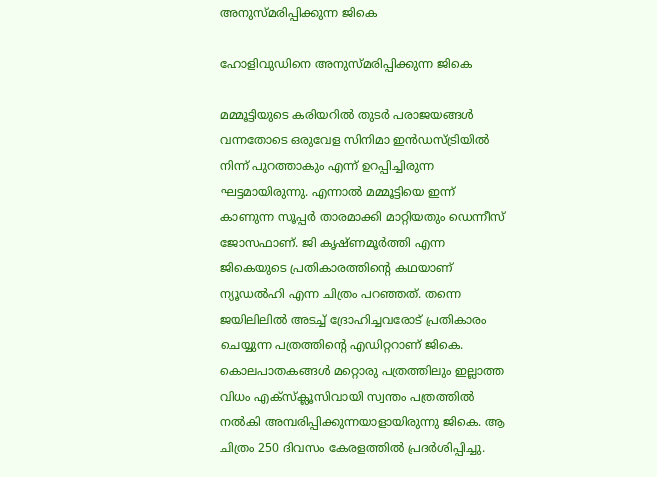അനുസ്മരിപ്പിക്കുന്ന ജികെ

ഹോളിവുഡിനെ അനുസ്മരിപ്പിക്കുന്ന ജികെ

മമ്മൂട്ടിയുടെ കരിയറില്‍ തുടര്‍ പരാജയങ്ങള്‍ വന്നതോടെ ഒരുവേള സിനിമാ ഇന്‍ഡസ്ട്രിയില്‍ നിന്ന് പുറത്താകും എന്ന് ഉറപ്പിച്ചിരുന്ന ഘട്ടമായിരുന്നു. എന്നാല്‍ മമ്മൂട്ടിയെ ഇന്ന് കാണുന്ന സൂപ്പര്‍ താരമാക്കി മാറ്റിയതും ഡെന്നീസ് ജോസഫാണ്. ജി കൃഷ്ണമൂര്‍ത്തി എന്ന ജികെയുടെ പ്രതികാരത്തിന്റെ കഥയാണ് ന്യൂഡല്‍ഹി എന്ന ചിത്രം പറഞ്ഞത്. തന്നെ ജയിലിലില്‍ അടച്ച് ദ്രോഹിച്ചവരോട് പ്രതികാരം ചെയ്യുന്ന പത്രത്തിന്റെ എഡിറ്ററാണ് ജികെ. കൊലപാതകങ്ങള്‍ മറ്റൊരു പത്രത്തിലും ഇല്ലാത്ത വിധം എക്‌സ്‌ക്ലൂസിവായി സ്വന്തം പത്രത്തില്‍ നല്‍കി അമ്പരിപ്പിക്കുന്നയാളായിരുന്നു ജികെ. ആ ചിത്രം 250 ദിവസം കേരളത്തില്‍ പ്രദര്‍ശിപ്പിച്ചു.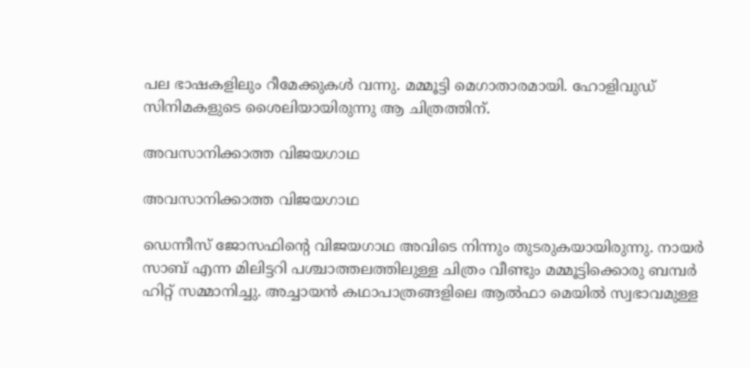പല ഭാഷകളിലും റീമേക്കുകള്‍ വന്നു. മമ്മൂട്ടി മെഗാതാരമായി. ഹോളിവുഡ് സിനിമകളുടെ ശൈലിയായിരുന്നു ആ ചിത്രത്തിന്.

അവസാനിക്കാത്ത വിജയഗാഥ

അവസാനിക്കാത്ത വിജയഗാഥ

ഡെന്നീസ് ജോസഫിന്റെ വിജയഗാഥ അവിടെ നിന്നും തുടരുകയായിരുന്നു. നായര്‍ സാബ് എന്ന മിലിട്ടറി പശ്ചാത്തലത്തിലുള്ള ചിത്രം വീണ്ടും മമ്മൂട്ടിക്കൊരു ബമ്പര്‍ ഹിറ്റ് സമ്മാനിച്ചു. അച്ചായന്‍ കഥാപാത്രങ്ങളിലെ ആല്‍ഫാ മെയില്‍ സ്വഭാവമുള്ള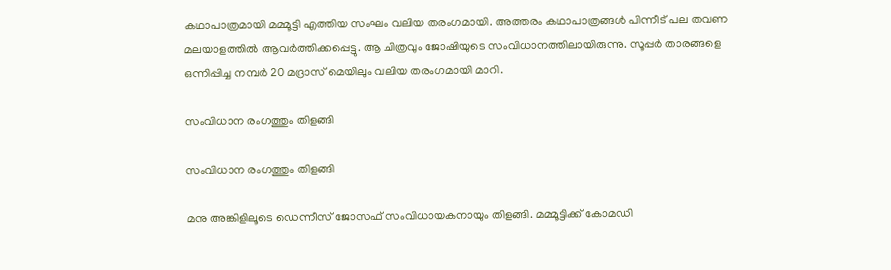കഥാപാത്രമായി മമ്മൂട്ടി എത്തിയ സംഘം വലിയ തരംഗമായി. അത്തരം കഥാപാത്രങ്ങള്‍ പിന്നീട് പല തവണ മലയാളത്തില്‍ ആവര്‍ത്തിക്കപ്പെട്ടു. ആ ചിത്രവും ജോഷിയുടെ സംവിധാനത്തിലായിരുന്നു. സൂപ്പര്‍ താരങ്ങളെ ഒന്നിപ്പിച്ച നമ്പര്‍ 20 മദ്രാസ് മെയിലും വലിയ തരംഗമായി മാറി.

സംവിധാന രംഗത്തും തിളങ്ങി

സംവിധാന രംഗത്തും തിളങ്ങി

മനു അങ്കിളിലൂടെ ഡെന്നീസ് ജോസഫ് സംവിധായകനായും തിളങ്ങി. മമ്മൂട്ടിക്ക് കോമഡി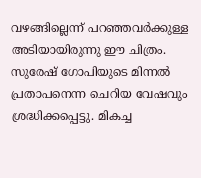വഴങ്ങില്ലെന്ന് പറഞ്ഞവര്‍ക്കുള്ള അടിയായിരുന്നു ഈ ചിത്രം. സുരേഷ് ഗോപിയുടെ മിന്നല്‍ പ്രതാപനെന്ന ചെറിയ വേഷവും ശ്രദ്ധിക്കപ്പെട്ടു. മികച്ച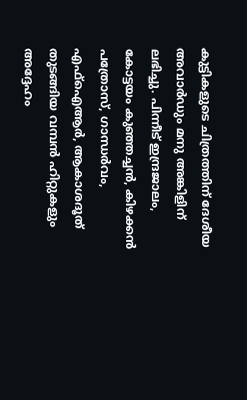കുട്ടികളുടെ ചിത്രത്തിന് ദേശീയ അവാര്‍ഡും മനു അങ്കിളിന് ലഭിച്ചു. പിന്നീട് ഇന്ദ്രജാലം, കോട്ടയം കുഞ്ഞച്ചന്‍, കിഴക്കന്‍ പത്രോസ്, ഗാന്ധര്‍വം, എഫ്‌ഐആര്‍, ആകാശദൂത് തുടങ്ങിയ വമ്പന്‍ ഹിറ്റുകളും അദ്ദേഹം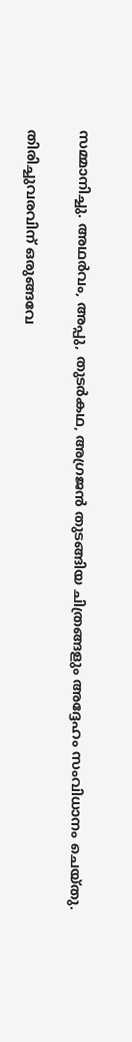സമ്മാനിച്ചു. അഥര്‍വം, അപ്പു, തുടര്‍കഥ, അഗ്രജന്‍ തുടങ്ങിയ ചിത്രങ്ങളും അദ്ദേഹം സംവിധാനം ചെയ്തു.

തിരിച്ചുവരവിന് ഒരുങ്ങവേ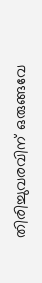തിരിച്ചുവരവിന് ഒരുങ്ങവേ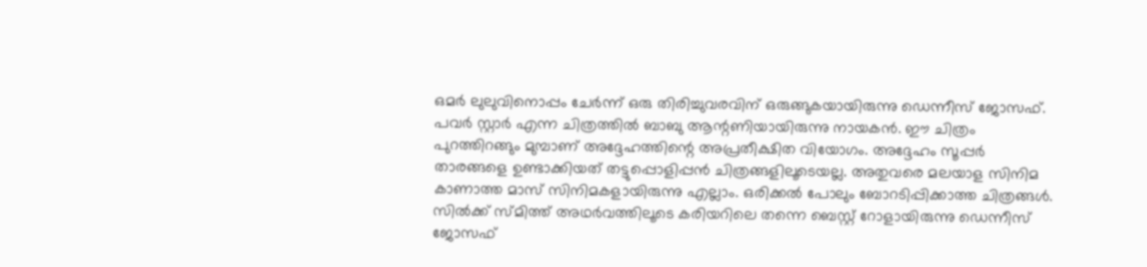ഒമര്‍ ലുലുവിനൊപ്പം ചേര്‍ന്ന് ഒരു തിരിച്ചുവരവിന് ഒരുങ്ങുകയായിരുന്നു ഡെന്നീസ് ജോസഫ്. പവര്‍ സ്റ്റാര്‍ എന്ന ചിത്രത്തില്‍ ബാബു ആന്റണിയായിരുന്നു നായകന്‍. ഈ ചിത്രം പുറത്തിറങ്ങും മുമ്പാണ് അദ്ദേഹത്തിന്റെ അപ്രതീക്ഷിത വിയോഗം. അദ്ദേഹം സൂപ്പര്‍ താരങ്ങളെ ഉണ്ടാക്കിയത് തട്ടുപ്പൊളിപ്പന്‍ ചിത്രങ്ങളിലൂടെയല്ല. അതുവരെ മലയാള സിനിമ കാണാത്ത മാസ് സിനിമകളായിരുന്നു എല്ലാം. ഒരിക്കല്‍ പോലും ബോറടിപ്പിക്കാത്ത ചിത്രങ്ങള്‍. സില്‍ക്ക് സ്മിത്ത് അഥര്‍വത്തിലൂടെ കരിയറിലെ തന്നെ ബെസ്റ്റ് റോളായിരുന്നു ഡെന്നീസ് ജോസഫ്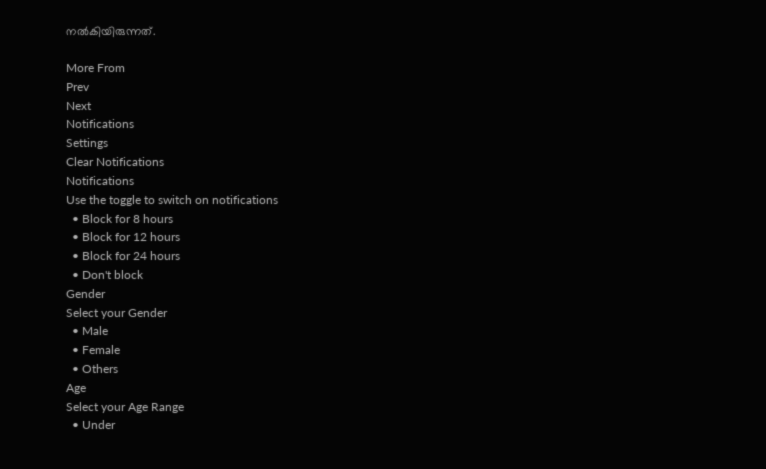നല്‍കിയിരുന്നത്.

More From
Prev
Next
Notifications
Settings
Clear Notifications
Notifications
Use the toggle to switch on notifications
  • Block for 8 hours
  • Block for 12 hours
  • Block for 24 hours
  • Don't block
Gender
Select your Gender
  • Male
  • Female
  • Others
Age
Select your Age Range
  • Under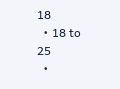18
  • 18 to 25
  •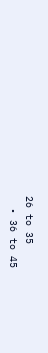26 to 35
  • 36 to 45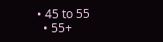• 45 to 55
  • 55+